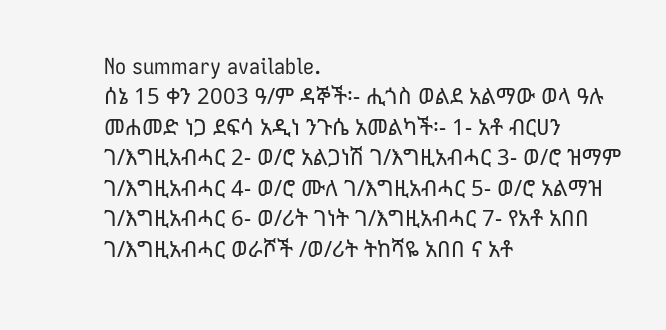No summary available.
ሰኔ 15 ቀን 2003 ዓ/ም ዳኞች፡- ሒጎስ ወልደ አልማው ወላ ዓሉ መሐመድ ነጋ ደፍሳ አዲነ ንጉሴ አመልካች፡- 1- አቶ ብርሀን ገ/እግዚአብሓር 2- ወ/ሮ አልጋነሽ ገ/እግዚአብሓር 3- ወ/ሮ ዝማም ገ/እግዚአብሓር 4- ወ/ሮ ሙለ ገ/እግዚአብሓር 5- ወ/ሮ አልማዝ ገ/እግዚአብሓር 6- ወ/ሪት ገነት ገ/እግዚአብሓር 7- የአቶ አበበ ገ/እግዚአብሓር ወራሾች /ወ/ሪት ትከሻዬ አበበ ና አቶ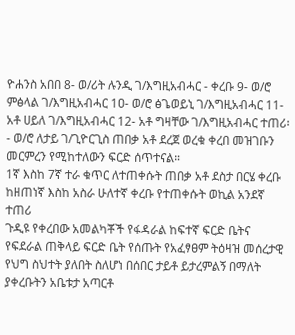ዮሐንስ አበበ 8- ወ/ሪት ሉንዲ ገ/እግዚአብሓር - ቀረቡ 9- ወ/ሮ ምፅላል ገ/እግዚአብሓር 1ዐ- ወ/ሮ ፅጌወይኒ ገ/እግዚአብሓር 11- አቶ ሀይለ ገ/እግዚአብሓር 12- አቶ ግዛቸው ገ/እግዚአብሓር ተጠሪ፡- ወ/ሮ ለታይ ገ/ጊዮርጊስ ጠበቃ አቶ ደረጀ ወረቁ ቀረበ መዝገቡን መርምረን የሚከተለውን ፍርድ ሰጥተናል።
1ኛ እስከ 7ኛ ተራ ቁጥር ለተጠቀሱት ጠበቃ አቶ ደስታ በርሄ ቀረቡ ከዘጠነኛ እስከ አስራ ሁለተኛ ቀረቡ የተጠቀሱት ወኪል አንደኛ ተጠሪ
ጉዲዩ የቀረበው አመልካቾች የፋዳራል ከፍተኛ ፍርድ ቤትና የፍደራል ጠቅላይ ፍርድ ቤት የሰጡት የአፈፃፀም ትዕዛዝ መሰረታዊ የህግ ስህተት ያለበት ስለሆነ በሰበር ታይቶ ይታረምልኝ በማለት ያቀረቡትን አቤቱታ አጣርቶ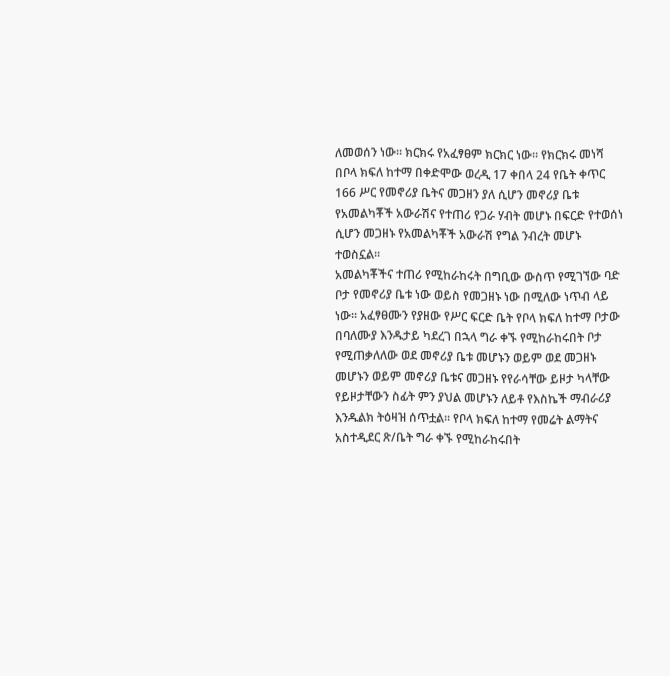ለመወሰን ነው። ክርክሩ የአፈፃፀም ክርክር ነው። የክርክሩ መነሻ በቦላ ክፍለ ከተማ በቀድሞው ወረዲ 17 ቀበላ 24 የቤት ቀጥር 166 ሥር የመኖሪያ ቤትና መጋዘን ያለ ሲሆን መኖሪያ ቤቱ የአመልካቾች አውራሽና የተጠሪ የጋራ ሃብት መሆኑ በፍርድ የተወሰነ ሲሆን መጋዘኑ የአመልካቾች አውራሽ የግል ንብረት መሆኑ ተወስኗል።
አመልካቾችና ተጠሪ የሚከራከሩት በግቢው ውስጥ የሚገኘው ባድ ቦታ የመኖሪያ ቤቱ ነው ወይስ የመጋዘኑ ነው በሚለው ነጥብ ላይ ነው። አፈፃፀሙን የያዘው የሥር ፍርድ ቤት የቦላ ክፍለ ከተማ ቦታው በባለሙያ እንዱታይ ካደረገ በኋላ ግራ ቀኙ የሚከራከሩበት ቦታ የሚጠቃለለው ወደ መኖሪያ ቤቱ መሆኑን ወይም ወደ መጋዘኑ መሆኑን ወይም መኖሪያ ቤቱና መጋዘኑ የየራሳቸው ይዞታ ካላቸው የይዞታቸውን ስፊት ምን ያህል መሆኑን ለይቶ የእስኬች ማብራሪያ እንዱልክ ትዕዛዝ ሰጥቷል። የቦላ ክፍለ ከተማ የመሬት ልማትና አስተዲደር ጽ/ቤት ግራ ቀኙ የሚከራከሩበት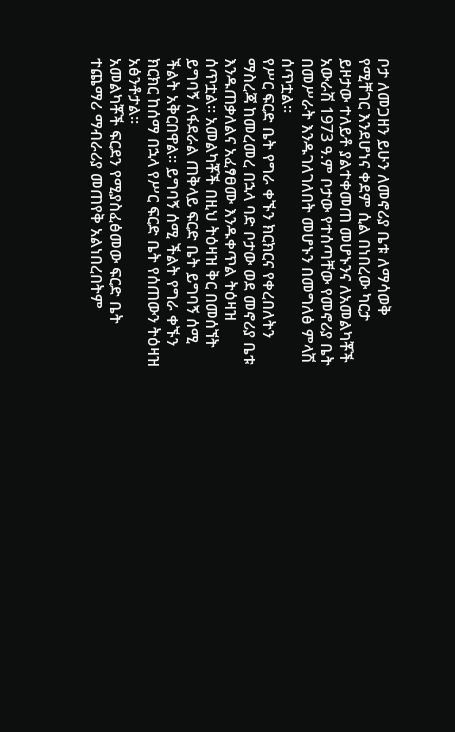ቦታ ለመጋዘን ይሁን ለመኖሪያ ቤቱ ለማሳወቅ የሚቸገር እንደሆነና ቀደም ሲል በነበረው ካርታ ይዞታው ተለይቶ ያልተቀመጠ መሆኑንና ለአመልካቾች አውራሽ 1973 ዓ.ም ቦታው የተሰጣቸው የመኖሪያ ቤት በመሥራት እንዱገለገለበት መሆኑን በመግለፅ ምላሽ ሰጥቷል።
የሥር ፍርድ ቤት የግራ ቀኙን ክርክርና የቀረበለትን ማስረጃ ከመረመረ በኋላ ባድ ቦታው ወደ መኖሪያ ቤቱ እንዱጠቃለልና አፈፃፀሙ እንዱቀጥል ትዕዛዝ ሰጥቷል። አመልካቾች በዚህ ትዕዛዝ ቅር በመሰኘት ይግባኝ ለፋደራል ጠቅላይ ፍርድ ቤት ይግባኝ ሰሚ ችልት አቅርበዋል። ይግባኝ ሰሚ ችልት የግራ ቀኙን ክርክር ከሰማ በኋላ የሥር ፍርድ ቤት የሰጠውን ትዕዛዝ አፅንቶታል።
አመልካቾች ፍርደን የሚያስፈፅመው ፍርድ ቤት ተጨማሪ ማብራሪያ መጠየቅ አልነበረበትም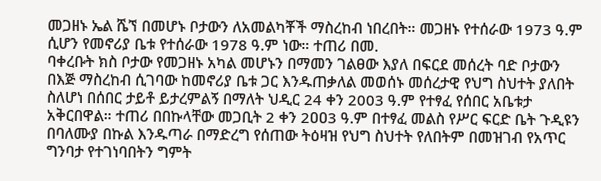መጋዘኑ ኤል ሼኘ በመሆኑ ቦታውን ለአመልካቾች ማስረከብ ነበረበት። መጋዘኑ የተሰራው 1973 ዓ.ም ሲሆን የመኖሪያ ቤቱ የተሰራው 1978 ዓ.ም ነው። ተጠሪ በመ.
ባቀረቡት ክስ ቦታው የመጋዘኑ አካል መሆኑን በማመን ገልፀው እያለ በፍርደ መሰረት ባድ ቦታውን በእጅ ማስረከብ ሲገባው ከመኖሪያ ቤቱ ጋር እንዱጠቃለል መወሰኑ መሰረታዊ የህግ ስህተት ያለበት ስለሆነ በሰበር ታይቶ ይታረምልኝ በማለት ህዲር 24 ቀን 2003 ዓ.ም የተፃፈ የሰበር አቤቱታ አቅርበዋል። ተጠሪ በበኩላቸው መጋቢት 2 ቀን 2ዐዐ3 ዓ.ም በተፃፈ መልስ የሥር ፍርድ ቤት ጉዲዩን በባለሙያ በኩል እንዱጣራ በማድረግ የሰጠው ትዕዛዝ የህግ ስህተት የለበትም በመዝገብ የአጥር ግንባታ የተገነባበትን ግምት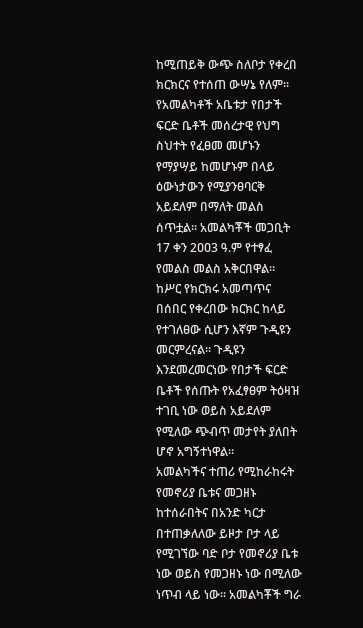ከሚጠይቅ ውጭ ስለቦታ የቀረበ ክርክርና የተሰጠ ውሣኔ የለም። የአመልካቶች አቤቱታ የበታች ፍርድ ቤቶች መሰረታዊ የህግ ስህተት የፈፀመ መሆኑን የማያሣይ ከመሆኑም በላይ ዕውነታውን የሚያንፀባርቅ አይደለም በማለት መልስ ሰጥቷል። አመልካቾች መጋቢት 17 ቀን 2ዐዐ3 ዓ.ም የተፃፈ የመልስ መልስ አቅርበዋል።
ከሥር የክርክሩ አመጣጥና በሰበር የቀረበው ክርክር ከላይ የተገለፀው ሲሆን እኛም ጉዲዩን መርምረናል። ጉዲዩን እንደመረመርነው የበታች ፍርድ ቤቶች የሰጡት የአፈፃፀም ትዕዛዝ ተገቢ ነው ወይስ አይደለም የሚለው ጭብጥ መታየት ያለበት ሆኖ አግኝተነዋል።
አመልካችና ተጠሪ የሚከራከሩት የመኖሪያ ቤቱና መጋዘኑ ከተሰራበትና በአንድ ካርታ በተጠቃለለው ይዞታ ቦታ ላይ የሚገኘው ባድ ቦታ የመኖሪያ ቤቱ ነው ወይስ የመጋዘኑ ነው በሚለው ነጥብ ላይ ነው። አመልካቾች ግራ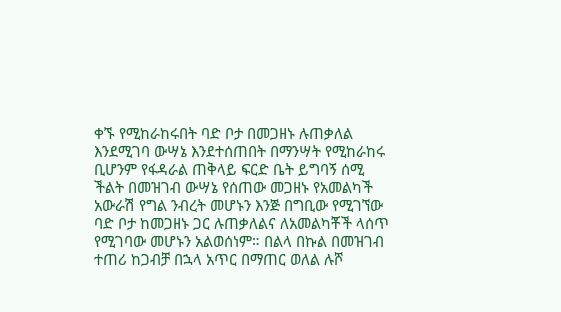ቀኙ የሚከራከሩበት ባድ ቦታ በመጋዘኑ ሉጠቃለል እንደሚገባ ውሣኔ እንደተሰጠበት በማንሣት የሚከራከሩ ቢሆንም የፋዳራል ጠቅላይ ፍርድ ቤት ይግባኝ ሰሚ ችልት በመዝገብ ውሣኔ የሰጠው መጋዘኑ የአመልካች አውራሽ የግል ንብረት መሆኑን እንጅ በግቢው የሚገኘው ባድ ቦታ ከመጋዘኑ ጋር ሉጠቃለልና ለአመልካቾች ላሰጥ የሚገባው መሆኑን አልወሰነም። በልላ በኩል በመዝገብ ተጠሪ ከጋብቻ በኋላ አጥር በማጠር ወለል ሉሾ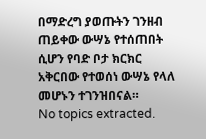በማድረግ ያወጡትን ገንዘብ ጠይቀው ውሣኔ የተሰጠበት ሲሆን የባድ ቦታ ክርክር አቅርበው የተወሰነ ውሣኔ የላለ መሆኑን ተገንዝበናል።
No topics extracted.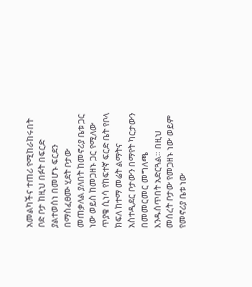አመልካችና ተጠሪ የሚከራከሩበት ቦድ ቦታ ከዚህ በፉት በፍርድ ያልተወሰነ በመሆኑ ፍርደን በማስፈፀሙ ሂደት ቦታው መጠቃለል ያለበት ከመኖሪያ ቤቱ ጋር ነው ወይስ ከመጋዘኑ ጋር የሚለው ጥያቄ ሲነሳ የከፍተኛ ፍርድ ቤት የቦላ ክፍለ ከተማ መሬት ልማትና አስተዲደር ቦታውን በማየት ካርታውን በመመርመር መግለጫ እንዱሰጥበት አድርጓል። በዚህ መሰረት ቦታው የመጋዘኑ ነው ወይም የመኖሪያ ቤቱ ነው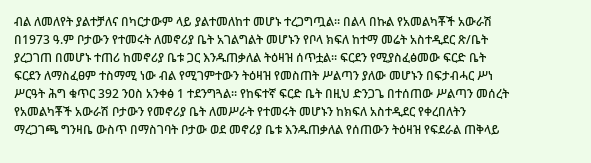ብል ለመለየት ያልተቻለና በካርታውም ላይ ያልተመለከተ መሆኑ ተረጋግጧል። በልላ በኩል የአመልካቾች አውራሽ በ1973 ዓ.ም ቦታውን የተመሩት ለመኖሪያ ቤት አገልግልት መሆኑን የቦላ ክፍለ ከተማ መሬት አስተዲደር ጽ/ቤት ያረጋገጠ በመሆኑ ተጠሪ ከመኖሪያ ቤቱ ጋር እንዱጠቃለል ትዕዛዝ ሰጥቷል። ፍርደን የሚያስፈፅመው ፍርድ ቤት ፍርደን ለማስፈፀም ተስማሚ ነው ብል የሚገምተውን ትዕዛዝ የመስጠት ሥልጣን ያለው መሆኑን በፍታብሓር ሥነ ሥርዓት ሕግ ቁጥር 392 ንዐስ አንቀፅ 1 ተደንግጓል። የከፍተኛ ፍርድ ቤት በዚህ ድንጋጌ በተሰጠው ሥልጣን መሰረት የአመልካቾች አውራሽ ቦታውን የመኖሪያ ቤት ለመሥራት የተመሩት መሆኑን ከክፍለ አስተዲደር የቀረበለትን ማረጋገጫ ግንዛቤ ውስጥ በማስገባት ቦታው ወደ መኖሪያ ቤቱ እንዱጠቃለል የሰጠውን ትዕዛዝ የፍደራል ጠቅላይ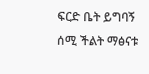ፍርድ ቤት ይግባኝ ሰሚ ችልት ማፅናቱ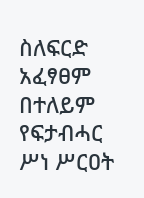ስለፍርድ አፈፃፀም በተለይም የፍታብሓር ሥነ ሥርዐት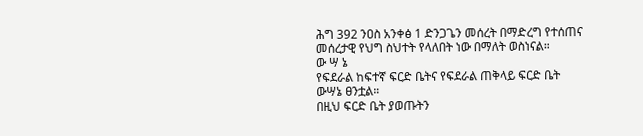ሕግ 392 ንዐስ አንቀፅ 1 ድንጋጌን መሰረት በማድረግ የተሰጠና መሰረታዊ የህግ ስህተት የላለበት ነው በማለት ወስነናል።
ው ሣ ኔ
የፍደራል ከፍተኛ ፍርድ ቤትና የፍደራል ጠቅላይ ፍርድ ቤት ውሣኔ ፀንቷል።
በዚህ ፍርድ ቤት ያወጡትን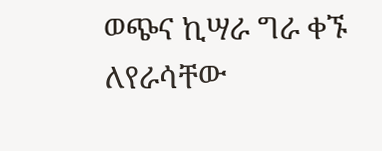ወጭና ኪሣራ ግራ ቀኙ ለየራሳቸው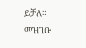ይቻለ።
መዝገቡ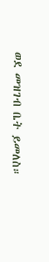ወደ መዝገብ ቤት ይመለስ።